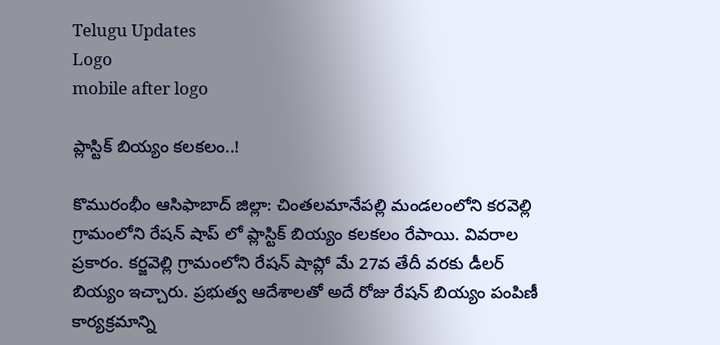Telugu Updates
Logo
mobile after logo

ప్లాస్టిక్ బియ్యం కలకలం..!

కొమురంభీం ఆసిఫాబాద్ జిల్లా: చింతలమానేపల్లి మండలంలోని కరవెల్లి గ్రామంలోని రేషన్ షాప్ లో ప్లాస్టిక్ బియ్యం కలకలం రేపాయి. వివరాల ప్రకారం. కర్జవెల్లి గ్రామంలోని రేషన్ షాప్లో మే 27వ తేదీ వరకు డీలర్ బియ్యం ఇచ్చారు. ప్రభుత్వ ఆదేశాలతో అదే రోజు రేషన్ బియ్యం పంపిణీ కార్యక్రమాన్ని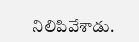నిలిపివేశాడు.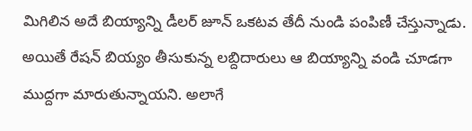మిగిలిన అదే బియ్యాన్ని డీలర్ జూన్ ఒకటవ తేదీ నుండి పంపిణీ చేస్తున్నాడు. అయితే రేషన్ బియ్యం తీసుకున్న లబ్దిదారులు ఆ బియ్యాన్ని వండి చూడగా ముద్దగా మారుతున్నాయని. అలాగే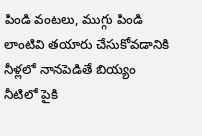పిండి వంటలు, ముగ్గు పిండి లాంటివి తయారు చేసుకోవడానికి నీళ్లలో నానపెడితే బియ్యం నీటిలో పైకి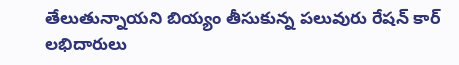తేలుతున్నాయని బియ్యం తీసుకున్న పలువురు రేషన్ కార్ లభిదారులు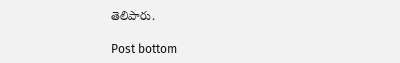తెలిపారు.

Post bottom